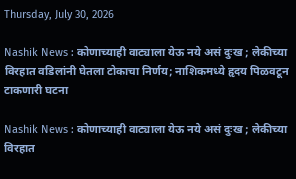Thursday, July 30, 2026

Nashik News : कोणाच्याही वाट्याला येऊ नये असं दुःख ; लेकीच्या विरहात वडिलांनी घेतला टोकाचा निर्णय; नाशिकमध्ये हृदय पिळवटून टाकणारी घटना

Nashik News : कोणाच्याही वाट्याला येऊ नये असं दुःख ; लेकीच्या विरहात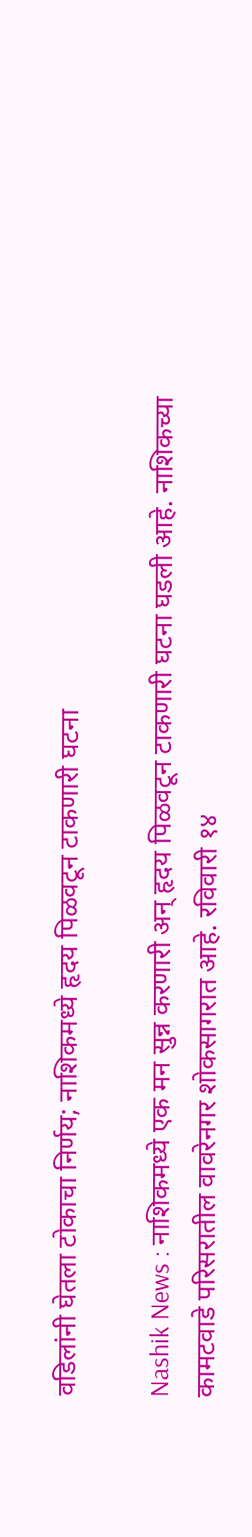वडिलांनी घेतला टोकाचा निर्णय; नाशिकमध्ये हृदय पिळवटून टाकणारी घटना

Nashik News : नाशिकमध्ये एक मन सुन्न करणारी अन् हृदय पिळवटून टाकणारी घटना घडली आहे. नाशिकच्या कामटवाडे परिसरातील वावरेनगर शोकसागरात आहे. रविवारी १४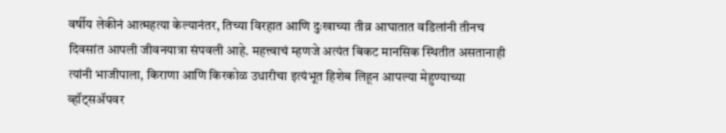वर्षीय लेकीनं आत्महत्या केल्यानंतर, तिच्या विरहात आणि दुःखाच्या तीव्र आघातात वडिलांनी तीनच दिवसांत आपली जीवनयात्रा संपवली आहे. महत्त्वाचं म्हणजे अत्यंत बिकट मानसिक स्थितीत असतानाही त्यांनी भाजीपाला, किराणा आणि किरकोळ उधारीचा इत्यंभूत हिशेब लिहून आपल्या मेहुण्याच्या व्हॉट्सॲपवर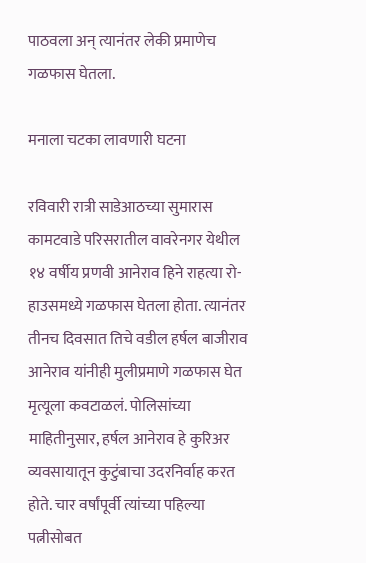पाठवला अन् त्यानंतर लेकी प्रमाणेच गळफास घेतला.

मनाला चटका लावणारी घटना

रविवारी रात्री साडेआठच्या सुमारास कामटवाडे परिसरातील वावरेनगर येथील १४ वर्षीय प्रणवी आनेराव हिने राहत्या रो-हाउसमध्ये गळफास घेतला होता. त्यानंतर तीनच दिवसात तिचे वडील हर्षल बाजीराव आनेराव यांनीही मुलीप्रमाणे गळफास घेत मृत्यूला कवटाळलं. पोलिसांच्या माहितीनुसार, हर्षल आनेराव हे कुरिअर व्यवसायातून कुटुंबाचा उदरनिर्वाह करत होते. चार वर्षांपूर्वी त्यांच्या पहिल्या पत्नीसोबत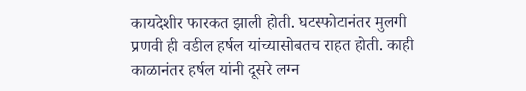कायदेशीर फारकत झाली होती. घटस्फोटानंतर मुलगी प्रणवी ही वडील हर्षल यांच्यासोबतच राहत होती. काही काळानंतर हर्षल यांनी दूसरे लग्न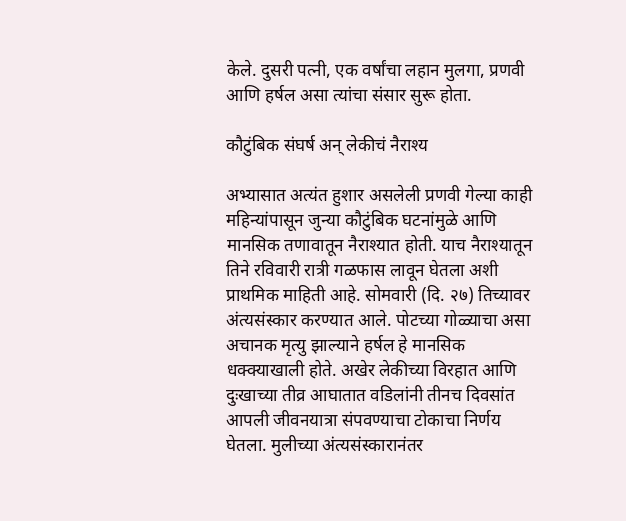केले. दुसरी पत्नी, एक वर्षांचा लहान मुलगा, प्रणवी आणि हर्षल असा त्यांचा संसार सुरू होता.

कौटुंबिक संघर्ष अन् लेकीचं नैराश्य

अभ्यासात अत्यंत हुशार असलेली प्रणवी गेल्या काही महिन्यांपासून जुन्या कौटुंबिक घटनांमुळे आणि मानसिक तणावातून नैराश्यात होती. याच नैराश्यातून तिने रविवारी रात्री गळफास लावून घेतला अशी प्राथमिक माहिती आहे. सोमवारी (दि. २७) तिच्यावर अंत्यसंस्कार करण्यात आले. पोटच्या गोळ्याचा असा अचानक मृत्यु झाल्याने हर्षल हे मानसिक धक्क्याखाली होते. अखेर लेकीच्या विरहात आणि दुःखाच्या तीव्र आघातात वडिलांनी तीनच दिवसांत आपली जीवनयात्रा संपवण्याचा टोकाचा निर्णय घेतला. मुलीच्या अंत्यसंस्कारानंतर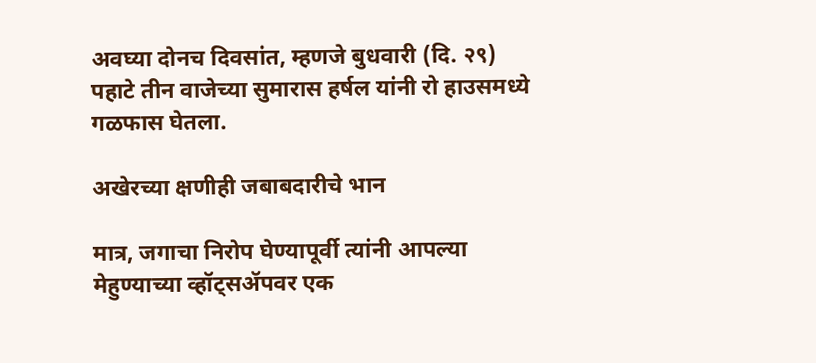अवघ्या दोनच दिवसांत, म्हणजे बुधवारी (दि. २९) पहाटे तीन वाजेच्या सुमारास हर्षल यांनी रो हाउसमध्ये गळफास घेतला.

अखेरच्या क्षणीही जबाबदारीचे भान

मात्र, जगाचा निरोप घेण्यापूर्वी त्यांनी आपल्या मेहुण्याच्या व्हॉट्सॲपवर एक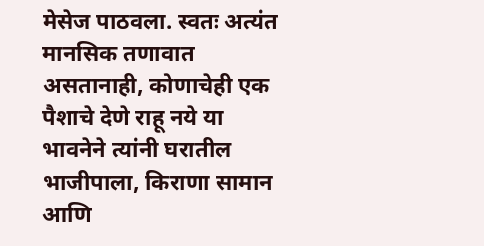मेसेज पाठवला. स्वतः अत्यंत मानसिक तणावात असतानाही, कोणाचेही एक पैशाचे देणे राहू नये या भावनेने त्यांनी घरातील भाजीपाला, किराणा सामान आणि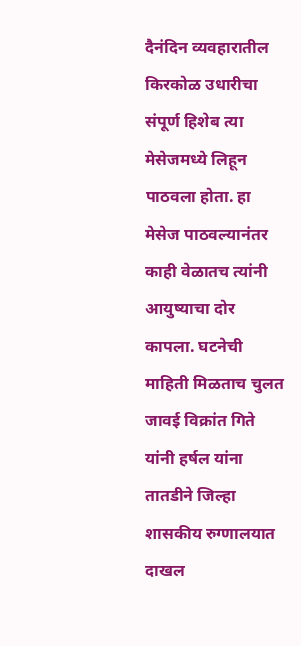दैनंदिन व्यवहारातील किरकोळ उधारीचा संपूर्ण हिशेब त्या मेसेजमध्ये लिहून पाठवला होता. हा मेसेज पाठवल्यानंतर काही वेळातच त्यांनी आयुष्याचा दोर कापला. घटनेची माहिती मिळताच चुलत जावई विक्रांत गिते यांनी हर्षल यांना तातडीने जिल्हा शासकीय रुग्णालयात दाखल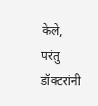केले, परंतु डॉक्टरांनी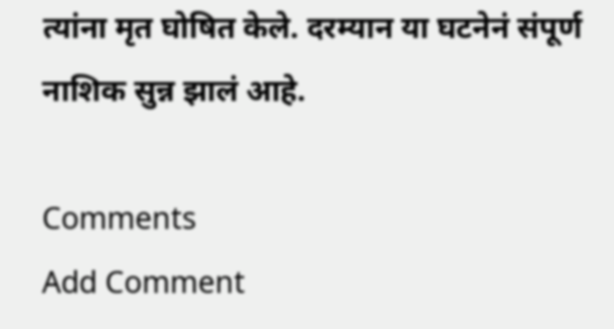त्यांना मृत घोषित केले. दरम्यान या घटनेनं संपूर्ण नाशिक सुन्न झालं आहे.

Comments
Add Comment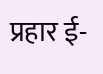प्रहार ई-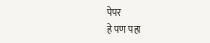पेपर
हे पण पहा